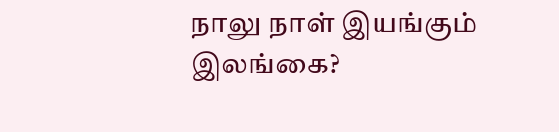நாலு நாள் இயங்கும் இலங்கை?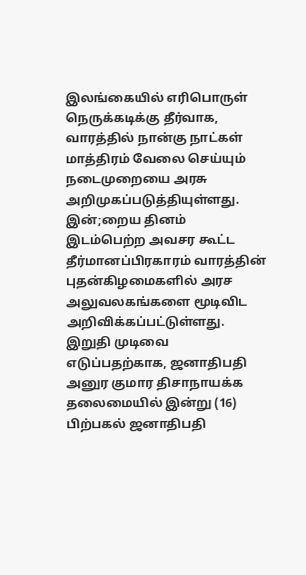இலங்கையில் எரிபொருள் நெருக்கடிக்கு தீர்வாக, வாரத்தில் நான்கு நாட்கள் மாத்திரம் வேலை செய்யும் நடைமுறையை அரசு அறிமுகப்படுத்தியுள்ளது.
இன்;றைய தினம் இடம்பெற்ற அவசர கூட்ட தீர்மானப்பிரகாரம் வாரத்தின் புதன்கிழமைகளில் அரச அலுவலகங்களை மூடிவிட அறிவிக்கப்பட்டுள்ளது.
இறுதி முடிவை எடுப்பதற்காக, ஜனாதிபதி அனுர குமார திசாநாயக்க தலைமையில் இன்று (16) பிற்பகல் ஜனாதிபதி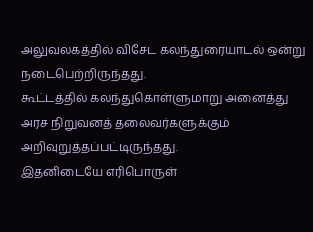அலுவலகத்தில் விசேட கலந்துரையாடல் ஒன்று நடைபெற்றிருந்தது.
கூட்டத்தில் கலந்துகொள்ளுமாறு அனைத்து அரச நிறுவனத் தலைவர்களுக்கும் அறிவுறுத்தப்பட்டிருந்தது.
இதனிடையே எரிபொருள்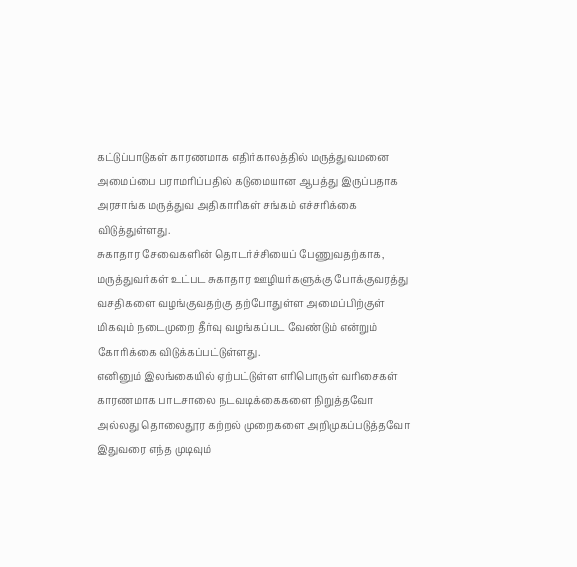கட்டுப்பாடுகள் காரணமாக எதிர்காலத்தில் மருத்துவமனை அமைப்பை பராமரிப்பதில் கடுமையான ஆபத்து இருப்பதாக அரசாங்க மருத்துவ அதிகாரிகள் சங்கம் எச்சரிக்கை விடுத்துள்ளது.
சுகாதார சேவைகளின் தொடர்ச்சியைப் பேணுவதற்காக, மருத்துவர்கள் உட்பட சுகாதார ஊழியர்களுக்கு போக்குவரத்து வசதிகளை வழங்குவதற்கு தற்போதுள்ள அமைப்பிற்குள் மிகவும் நடைமுறை தீர்வு வழங்கப்பட வேண்டும் என்றும் கோரிக்கை விடுக்கப்பட்டுள்ளது.
எனினும் இலங்கையில் ஏற்பட்டுள்ள எரிபொருள் வரிசைகள் காரணமாக பாடசாலை நடவடிக்கைகளை நிறுத்தவோ அல்லது தொலைதூர கற்றல் முறைகளை அறிமுகப்படுத்தவோ இதுவரை எந்த முடிவும்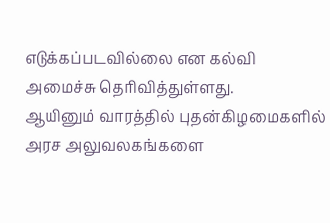எடுக்கப்படவில்லை என கல்வி அமைச்சு தெரிவித்துள்ளது.
ஆயினும் வாரத்தில் புதன்கிழமைகளில் அரச அலுவலகங்களை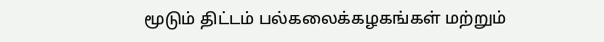மூடும் திட்டம் பல்கலைக்கழகங்கள் மற்றும்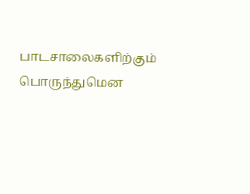பாடசாலைகளிற்கும் பொருந்துமென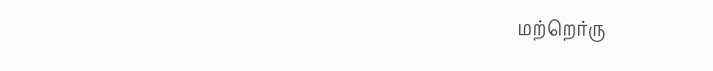மற்றெர்ரு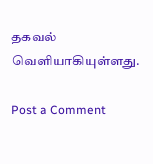தகவல் வெளியாகியுள்ளது.

Post a Comment